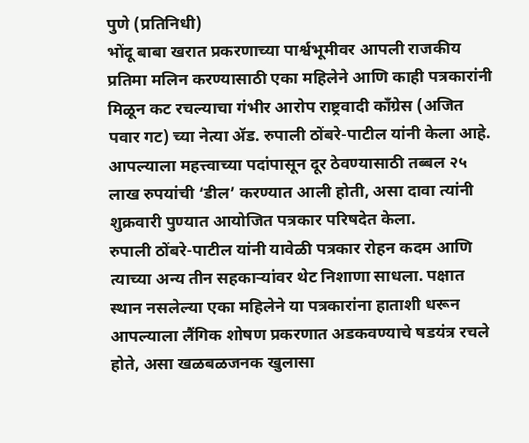पुणे (प्रतिनिधी)
भोंदू बाबा खरात प्रकरणाच्या पार्श्वभूमीवर आपली राजकीय प्रतिमा मलिन करण्यासाठी एका महिलेने आणि काही पत्रकारांनी मिळून कट रचल्याचा गंभीर आरोप राष्ट्रवादी काँग्रेस (अजित पवार गट) च्या नेत्या ॲड. रुपाली ठोंबरे-पाटील यांनी केला आहे. आपल्याला महत्त्वाच्या पदांपासून दूर ठेवण्यासाठी तब्बल २५ लाख रुपयांची ‘डील’ करण्यात आली होती, असा दावा त्यांनी शुक्रवारी पुण्यात आयोजित पत्रकार परिषदेत केला.
रुपाली ठोंबरे-पाटील यांनी यावेळी पत्रकार रोहन कदम आणि त्याच्या अन्य तीन सहकाऱ्यांवर थेट निशाणा साधला. पक्षात स्थान नसलेल्या एका महिलेने या पत्रकारांना हाताशी धरून आपल्याला लैंगिक शोषण प्रकरणात अडकवण्याचे षडयंत्र रचले होते, असा खळबळजनक खुलासा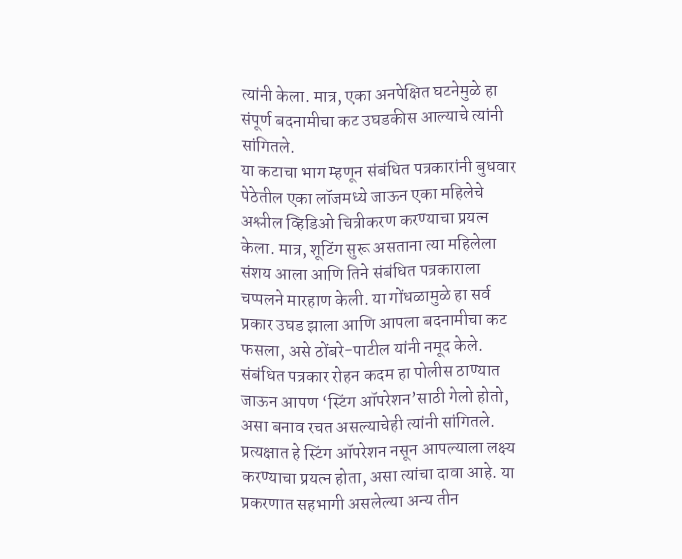त्यांनी केला. मात्र, एका अनपेक्षित घटनेमुळे हा संपूर्ण बदनामीचा कट उघडकीस आल्याचे त्यांनी सांगितले.
या कटाचा भाग म्हणून संबंधित पत्रकारांनी बुधवार पेठेतील एका लॉजमध्ये जाऊन एका महिलेचे अश्लील व्हिडिओ चित्रीकरण करण्याचा प्रयत्न केला. मात्र, शूटिंग सुरू असताना त्या महिलेला संशय आला आणि तिने संबंधित पत्रकाराला चप्पलने मारहाण केली. या गोंधळामुळे हा सर्व प्रकार उघड झाला आणि आपला बदनामीचा कट फसला, असे ठोंबरे-पाटील यांनी नमूद केले.
संबंधित पत्रकार रोहन कदम हा पोलीस ठाण्यात जाऊन आपण ‘स्टिंग ऑपरेशन’साठी गेलो होतो, असा बनाव रचत असल्याचेही त्यांनी सांगितले. प्रत्यक्षात हे स्टिंग ऑपरेशन नसून आपल्याला लक्ष्य करण्याचा प्रयत्न होता, असा त्यांचा दावा आहे. या प्रकरणात सहभागी असलेल्या अन्य तीन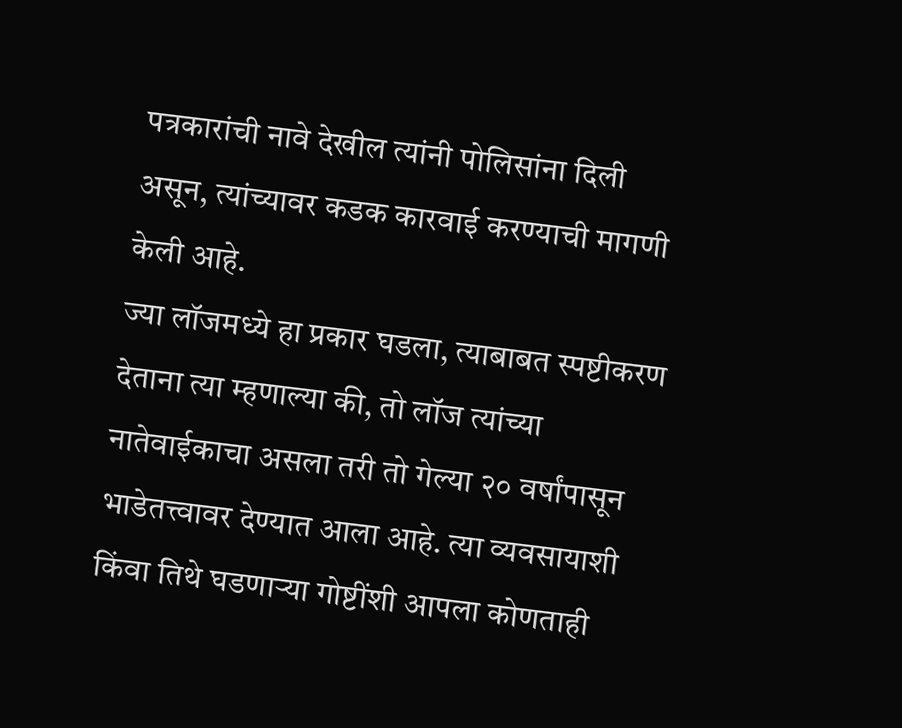पत्रकारांची नावे देखील त्यांनी पोलिसांना दिली असून, त्यांच्यावर कडक कारवाई करण्याची मागणी केली आहे.
ज्या लॉजमध्ये हा प्रकार घडला, त्याबाबत स्पष्टीकरण देताना त्या म्हणाल्या की, तो लॉज त्यांच्या नातेवाईकाचा असला तरी तो गेल्या २० वर्षांपासून भाडेतत्त्वावर देण्यात आला आहे. त्या व्यवसायाशी किंवा तिथे घडणाऱ्या गोष्टींशी आपला कोणताही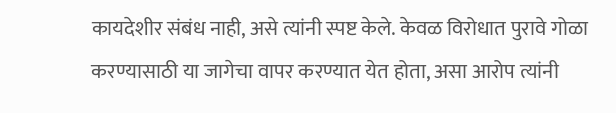कायदेशीर संबंध नाही, असे त्यांनी स्पष्ट केले. केवळ विरोधात पुरावे गोळा करण्यासाठी या जागेचा वापर करण्यात येत होता, असा आरोप त्यांनी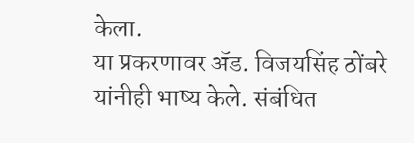केला.
या प्रकरणावर ॲड. विजयसिंह ठोंबरे यांनीही भाष्य केले. संबंधित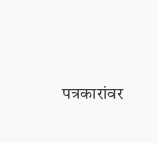पत्रकारांवर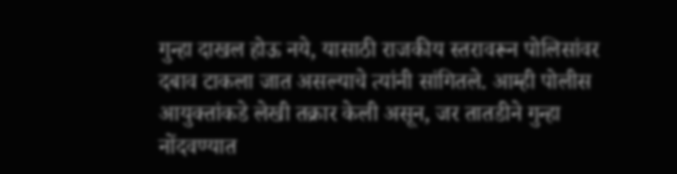गुन्हा दाखल होऊ नये, यासाठी राजकीय स्तरावरून पोलिसांवर दबाव टाकला जात असल्याचे त्यांनी सांगितले. आम्ही पोलीस आयुक्तांकडे लेखी तक्रार केली असून, जर तातडीने गुन्हा नोंदवण्यात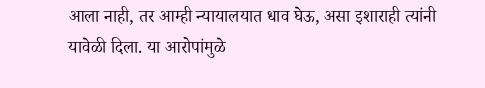आला नाही, तर आम्ही न्यायालयात धाव घेऊ, असा इशाराही त्यांनी यावेळी दिला. या आरोपांमुळे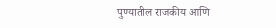पुण्यातील राजकीय आणि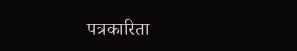पत्रकारिता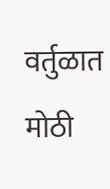वर्तुळात मोठी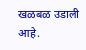खळबळ उडाली आहे.